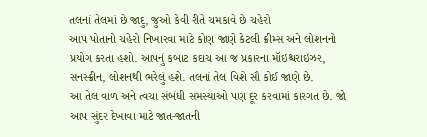તલનાં તેલમાં છે જાદુ, જુઓ કેવી રીતે ચમકાવે છે ચહેરો
આપ પોતાનો ચહેરો નિખારવા માટે કોણ જાણે કેટલી ક્રીમ્સ અને લોશનનો પ્રયોગ કરતા હશો. આપનું કબાટ કદાચ આ જ પ્રકારના મૉઇશ્ચરાઇઝર, સનસ્ક્રીન, લોશનથી ભરેલું હશે. તલનાં તેલ વિશે સૌ કોઈ જાણે છે.
આ તેલ વાળ અને ત્વચા સંબંધી સમસ્યાઓ પણ દૂર કરવામાં કારગત છે. જો આપ સુંદર દેખાવા માટે જાત-જાતની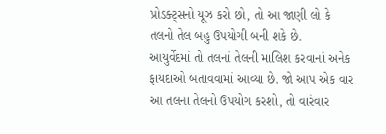પ્રોડક્ટ્સનો યૂઝ કરો છો, તો આ જાણી લો કે તલનો તેલ બહુ ઉપયોગી બની શકે છે.
આયુર્વેદમાં તો તલનાં તેલની માલિશ કરવાનાં અનેક ફાયદાઓ બતાવવામાં આવ્યા છે. જો આપ એક વાર આ તલના તેલનો ઉપયોગ કરશો, તો વારંવાર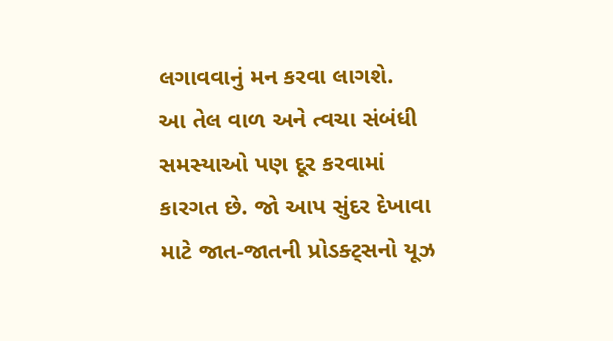લગાવવાનું મન કરવા લાગશે.
આ તેલ વાળ અને ત્વચા સંબંધી સમસ્યાઓ પણ દૂર કરવામાં કારગત છે. જો આપ સુંદર દેખાવા માટે જાત-જાતની પ્રોડક્ટ્સનો યૂઝ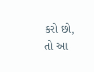કરો છો, તો આ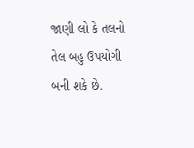જાણી લો કે તલનો તેલ બહુ ઉપયોગી બની શકે છે.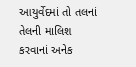આયુર્વેદમાં તો તલનાં તેલની માલિશ કરવાનાં અનેક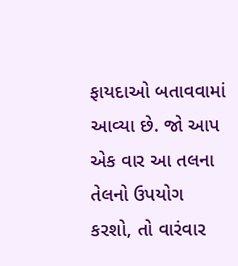ફાયદાઓ બતાવવામાં આવ્યા છે. જો આપ એક વાર આ તલના તેલનો ઉપયોગ કરશો, તો વારંવાર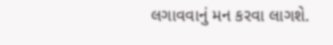લગાવવાનું મન કરવા લાગશે.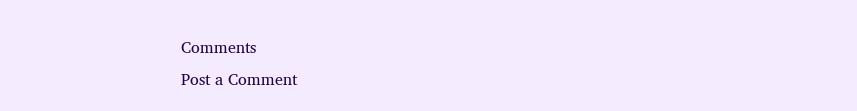Comments
Post a Comment